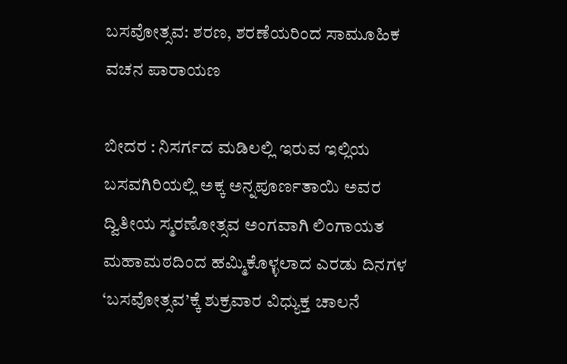ಬಸವೋತ್ಸವ: ಶರಣ, ಶರಣೆಯರಿಂದ ಸಾಮೂಹಿಕ ವಚನ ಪಾರಾಯಣ

ಬೀದರ : ನಿಸರ್ಗದ ಮಡಿಲಲ್ಲಿ ಇರುವ ಇಲ್ಲಿಯ ಬಸವಗಿರಿಯಲ್ಲಿ ಅಕ್ಕ ಅನ್ನಪೂರ್ಣತಾಯಿ ಅವರ ದ್ವಿತೀಯ ಸ್ಮರಣೋತ್ಸವ ಅಂಗವಾಗಿ ಲಿಂಗಾಯತ ಮಹಾಮಠದಿಂದ ಹಮ್ಮಿಕೊಳ್ಳಲಾದ ಎರಡು ದಿನಗಳ ‘ಬಸವೋತ್ಸವ’ಕ್ಕೆ ಶುಕ್ರವಾರ ವಿಧ್ಯುಕ್ತ ಚಾಲನೆ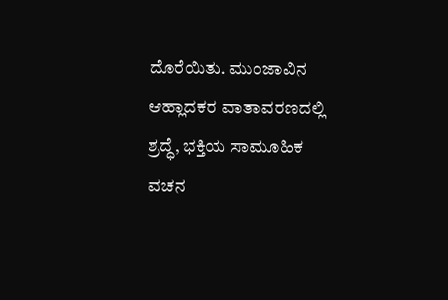ದೊರೆಯಿತು. ಮುಂಜಾವಿನ ಆಹ್ಲಾದಕರ ವಾತಾವರಣದಲ್ಲಿ ಶ್ರದ್ಧೆ, ಭಕ್ತಿಯ ಸಾಮೂಹಿಕ ವಚನ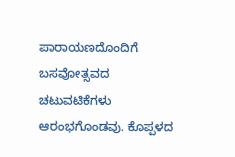ಪಾರಾಯಣದೊಂದಿಗೆ ಬಸವೋತ್ಸವದ ಚಟುವಟಿಕೆಗಳು ಆರಂಭಗೊಂಡವು. ಕೊಪ್ಪಳದ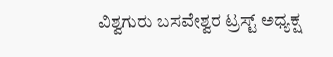ವಿಶ್ವಗುರು ಬಸವೇಶ್ವರ ಟ್ರಸ್ಟ್ ಅಧ್ಯಕ್ಷ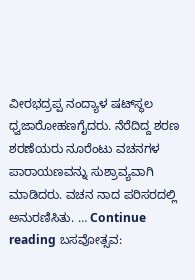ವೀರಭದ್ರಪ್ಪ ನಂದ್ಯಾಳ ಷಟ್‍ಸ್ಥಲ ಧ್ವಜಾರೋಹಣಗೈದರು. ನೆರೆದಿದ್ದ ಶರಣ ಶರಣೆಯರು ನೂರೆಂಟು ವಚನಗಳ ಪಾರಾಯಣವನ್ನು ಸುಶ್ರಾವ್ಯವಾಗಿ ಮಾಡಿದರು. ವಚನ ನಾದ ಪರಿಸರದಲ್ಲಿ ಅನುರಣಿಸಿತು. … Continue reading ಬಸವೋತ್ಸವ: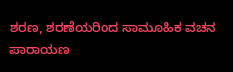ಶರಣ, ಶರಣೆಯರಿಂದ ಸಾಮೂಹಿಕ ವಚನ ಪಾರಾಯಣ